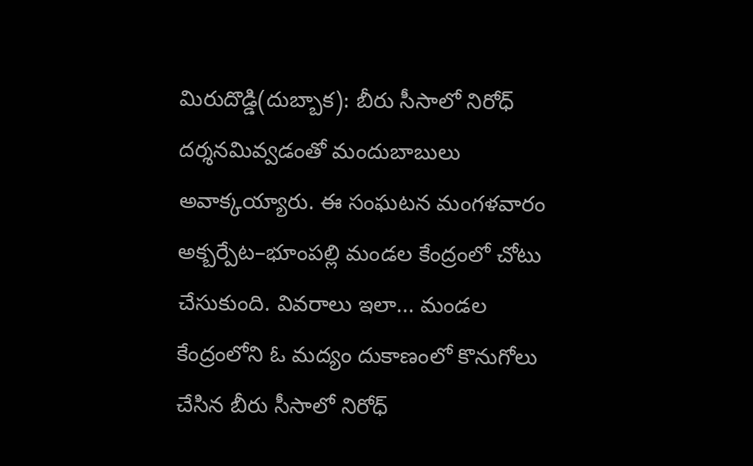మిరుదొడ్డి(దుబ్బాక): బీరు సీసాలో నిరోధ్ దర్శనమివ్వడంతో మందుబాబులు అవాక్కయ్యారు. ఈ సంఘటన మంగళవారం అక్బర్పేట–భూంపల్లి మండల కేంద్రంలో చోటు చేసుకుంది. వివరాలు ఇలా... మండల కేంద్రంలోని ఓ మద్యం దుకాణంలో కొనుగోలు చేసిన బీరు సీసాలో నిరోధ్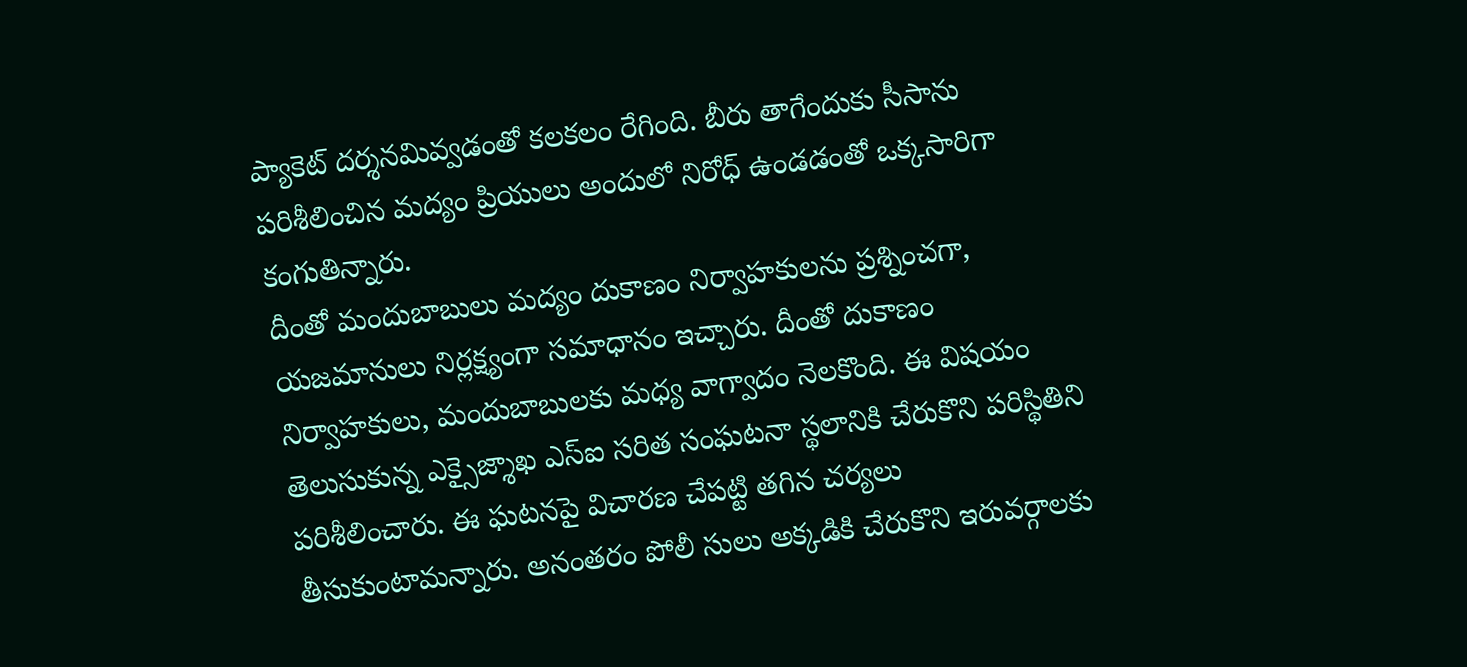ప్యాకెట్ దర్శనమివ్వడంతో కలకలం రేగింది. బీరు తాగేందుకు సీసాను పరిశీలించిన మద్యం ప్రియులు అందులో నిరోధ్ ఉండడంతో ఒక్కసారిగా కంగుతిన్నారు.
దీంతో మందుబాబులు మద్యం దుకాణం నిర్వాహకులను ప్రశ్నించగా, యజమానులు నిర్లక్ష్యంగా సమాధానం ఇచ్చారు. దీంతో దుకాణం నిర్వాహకులు, మందుబాబులకు మధ్య వాగ్వాదం నెలకొంది. ఈ విషయం తెలుసుకున్న ఎక్సైజ్శాఖ ఎస్ఐ సరిత సంఘటనా స్థలానికి చేరుకొని పరిస్థితిని పరిశీలించారు. ఈ ఘటనపై విచారణ చేపట్టి తగిన చర్యలు తీసుకుంటామన్నారు. అనంతరం పోలీ సులు అక్కడికి చేరుకొని ఇరువర్గాలకు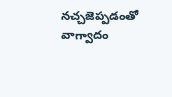నచ్చజెప్పడంతో వాగ్వాదం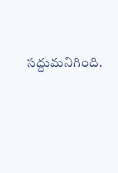సద్దుమనిగింది.